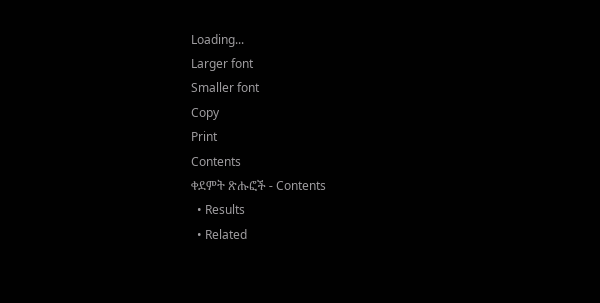Loading...
Larger font
Smaller font
Copy
Print
Contents
ቀደምት ጽሑፎች - Contents
  • Results
  • Related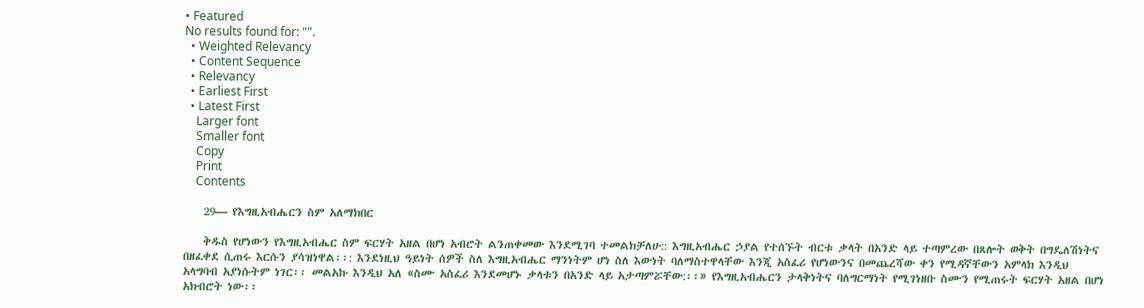• Featured
No results found for: "".
  • Weighted Relevancy
  • Content Sequence
  • Relevancy
  • Earliest First
  • Latest First
    Larger font
    Smaller font
    Copy
    Print
    Contents

    29— የእግዚአብሔርን ስም አለማክበር

    ቅዱስ የሆነውን የእግዚአብሔር ስም ፍርሃት አዘል በሆነ አብሮት ልንጠቀመው እንደሚገባ ተመልክቻለሁ:: እግዚአብሔር ኃያል የተሰኙት ብርቱ ቃላት በአንድ ላይ ተጣምረው በጸሎት ወቅት በግዴለሽነትና በዘፈቀደ ሲጠሩ እርሱን ያሳዝነዋል፡፡: እንደነዚህ ዓይነት ሰዎች ስለ እግዚአብሔር ማንነትም ሆነ ስለ እውነት ባለማስተዋላቸው እንጂ አስፈሪ የሆነውንና በመጨረሻው ቀን የሚዳኛቸውን አምላክ እንዲህ አላግባብ አያነሱትም ነገር፡፡ መልአኩ እንዲህ አለ «ስሙ አስፈሪ እንደመሆኑ ቃላቱን በአንድ ላይ አታጣምሯቸው:፡፡» የእግዚአብሔርን ታላቅነትና ባለግርማነት የሚገነዘቡ ስሙን የሚጠሩት ፍርሃት አዘል በሆነ አክብሮት ነው፡፡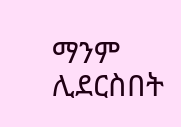ማንም ሊደርስበት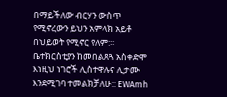በማይችለው ብርሃን ውስጥ የሚኖረውን ይህን አምላክ አይቶ በህይወት የሚኖር የለም:፡፡ ቤተክርስቲያን ከመበልጸጓ አስቀድሞ እነዚህ ነገሮች ሊስተዋሉና ሊታሙ እንደሚገባ ተመልክቻለሁ:: EWAmh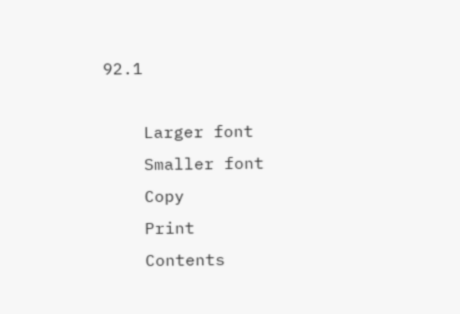92.1

    Larger font
    Smaller font
    Copy
    Print
    Contents